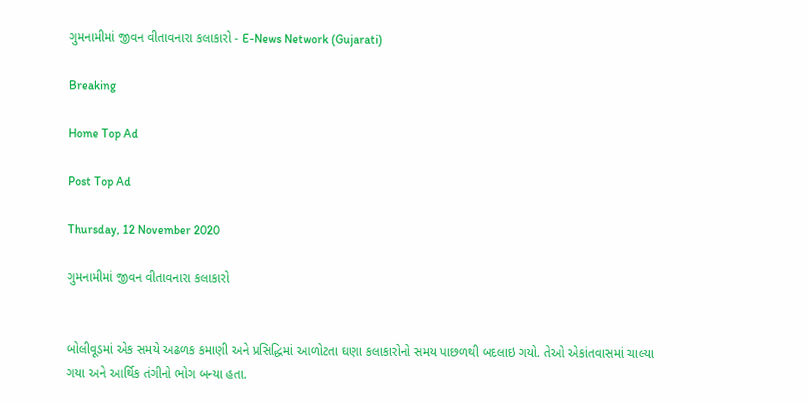ગુમનામીમાં જીવન વીતાવનારા કલાકારો - E-News Network (Gujarati)

Breaking

Home Top Ad

Post Top Ad

Thursday, 12 November 2020

ગુમનામીમાં જીવન વીતાવનારા કલાકારો


બોલીવૂડમાં એક સમયે અઢળક કમાણી અને પ્રસિદ્ધિમાં આળોટતા ઘણા કલાકારોનો સમય પાછળથી બદલાઇ ગયો. તેઓ એકાંતવાસમાં ચાલ્યા ગયા અને આર્થિક તંગીનો ભોગ બન્યા હતા.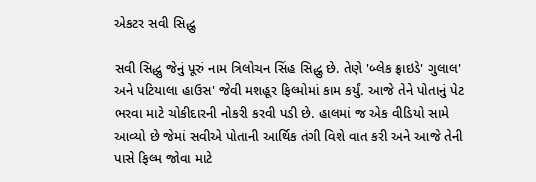એકટર સવી સિદ્ધુ

સવી સિદ્ધુ જેનું પૂરું નામ ત્રિલોચન સિંહ સિદ્ધુ છે. તેણે 'બ્લેક ફ્રાઇડે' ગુલાલ' અને પટિયાલા હાઉસ' જેવી મશહૂર ફિલ્મોમાં કામ કર્યું. આજે તેને પોતાનું પેટ ભરવા માટે ચોકીદારની નોકરી કરવી પડી છે. હાલમાં જ એક વીડિયો સામે આવ્યો છે જેમાં સવીએ પોતાની આર્થિક તંગી વિશે વાત કરી અને આજે તેની પાસે ફિલ્મ જોવા માટે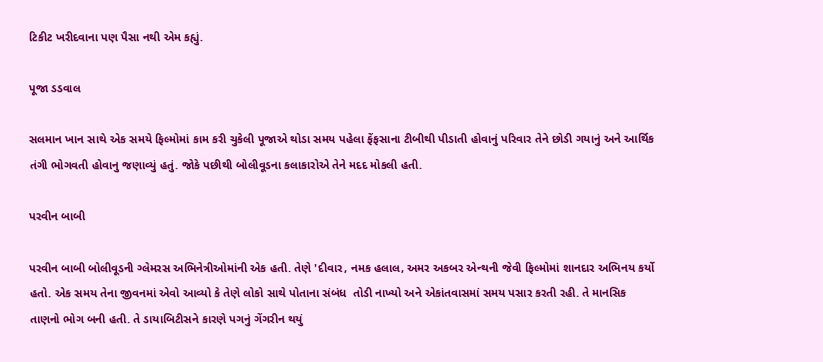ટિકીટ ખરીદવાના પણ પૈસા નથી એમ કહ્યું.

પૂજા ડડવાલ

સલમાન ખાન સાથે એક સમયે ફિલ્મોમાં કામ કરી ચુકેલી પૂજાએ થોડા સમય પહેલા ફેંફસાના ટીબીથી પીડાતી હોવાનું પરિવાર તેને છોડી ગયાનું અને આર્થિક તંગી ભોગવતી હોવાનુ જણાવ્યું હતું. જોકે પછીથી બોલીવૂડના કલાકારોએ તેને મદદ મોકલી હતી.

પરવીન બાબી

પરવીન બાબી બોલીવૂડની ગ્લેમરસ અભિનેત્રીઓમાંની એક હતી. તેણે 'દીવાર, નમક હલાલ, અમર અકબર એન્થની જેવી ફિલ્મોમાં શાનદાર અભિનય કર્યો હતો. એક સમય તેના જીવનમાં એવો આવ્યો કે તેણે લોકો સાથે પોતાના સંબંધ  તોડી નાખ્યો અને એકાંતવાસમાં સમય પસાર કરતી રહી. તે માનસિક તાણનો ભોગ બની હતી. તે ડાયાબિટીસને કારણે પગનું ગેંગરીન થયું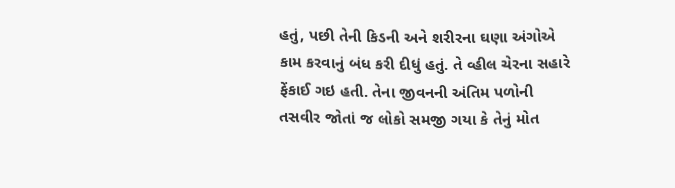હતું, પછી તેની કિડની અને શરીરના ઘણા અંગોએ કામ કરવાનું બંધ કરી દીધું હતું. તે વ્હીલ ચેરના સહારે ફેંકાઈ ગઇ હતી. તેના જીવનની અંતિમ પળોની તસવીર જોતાં જ લોકો સમજી ગયા કે તેનું મોત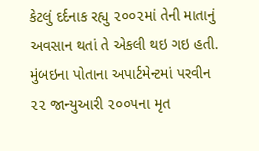કેટલું દર્દનાક રહ્યુ ૨૦૦૨માં તેની માતાનું અવસાન થતાં તે એકલી થઇ ગઇ હતી. મુંબઇના પોતાના અપાર્ટમેન્ટમાં પરવીન ૨૨ જાન્યુઆરી ૨૦૦૫ના મૃત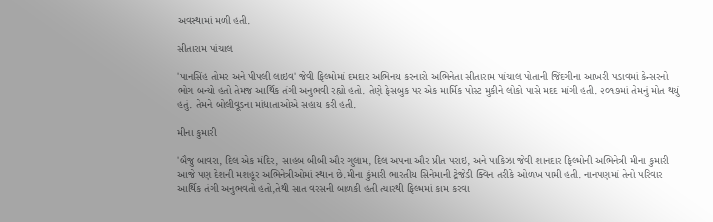અવસ્થામાં મળી હતી.

સીતારામ પાંચાલ

'પાનસિંહ તોમર અને પીપલી લાઇવ' જેવી ફિલ્મોમાં દમદાર અભિનય કરનારો અભિનેતા સીતારામ પાંચાલ પોતાની જિંદગીના આખરી પડાવમાં કેન્સરનો ભોગ બન્યો હતો તેમજ આર્થિક તંગી અનુભવી રહ્યો હતો. તેણે ફેસબુક પર એક માર્મિક પોસ્ટ મુકીને લોકો પાસે મદદ માંગી હતી. ૨૦૧૭માં તેમનું મોત થયું હતું. તેમને બોલીવૂડના માંધાતાઓએ સહાય કરી હતી.

મીના કુમારી

'બૈજુ બાવરા, દિલ એક મંદિર, સાહબ બીબી ઔર ગુલામ, દિલ અપના ઔર પ્રીત પરાઇ, અને પાકિઝા જેવી શાનદાર ફિલ્મોની અભિનેત્રી મીના કુમારી આજે પણ દેશની મશહૂર અભિનેત્રીઓમાં સ્થાન છે.મીના કુંમારી ભારતીય સિનેમાની ટ્રેજેડી ક્વિન તરીકે ઓળખ પામી હતી. નાનપણમાં તેનો પરિવાર આર્થિક તંગી અનુભવતો હતો,તેથી સાત વરસની બાળકી હતી ત્યારથી ફિલ્મમાં કામ કરવા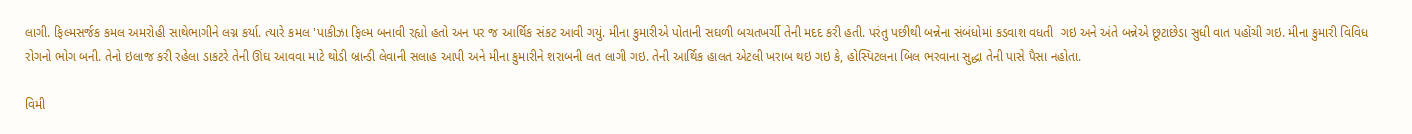લાગી. ફિલ્મસર્જક કમલ અમરોહી સાથેભાગીને લગ્ન કર્યા. ત્યારે કમલ 'પાકીઝા ફિલ્મ બનાવી રહ્યો હતો અન પર જ આર્થિક સંકટ આવી ગયું. મીના કુમારીએ પોતાની સઘળી બચતખર્ચી તેની મદદ કરી હતી. પરંતુ પછીથી બન્નેના સંબંધોમાં કડવાશ વધતી  ગઇ અને અંતે બન્નેએ છૂટાછેડા સુધી વાત પહોંચી ગઇ. મીના કુમારી વિવિધ રોગનો ભોગ બની. તેનો ઇલાજ કરી રહેલા ડાકટરે તેની ઊંઘ આવવા માટે થોડી બ્રાન્ડી લેવાની સલાહ આપી અને મીના કુમારીને શરાબની લત લાગી ગઇ. તેની આર્થિક હાલત એટલી ખરાબ થઇ ગઇ કે, હોસ્પિટલના બિલ ભરવાના સુદ્ધા તેની પાસે પૈસા નહોતા.

વિમી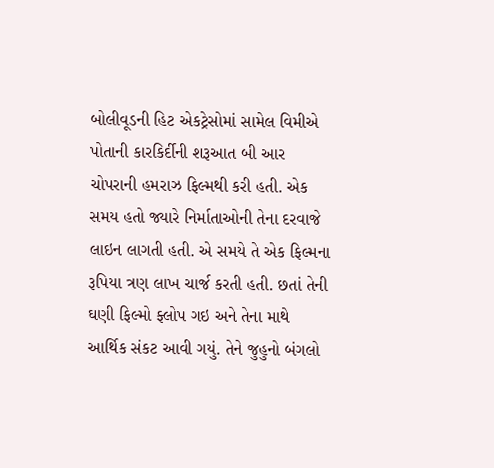બોલીવૂડની હિટ એકટ્રેસોમાં સામેલ વિમીએ પોતાની કારકિર્દીની શરૂઆત બી આર ચોપરાની હમરાઝ ફિલ્મથી કરી હતી. એક સમય હતો જ્યારે નિર્માતાઓની તેના દરવાજે લાઇન લાગતી હતી. એ સમયે તે એક ફિલ્મના રૂપિયા ત્રણ લાખ ચાર્જ કરતી હતી. છતાં તેની ઘણી ફિલ્મો ફ્લોપ ગઇ અને તેના માથે આર્થિક સંકટ આવી ગયું. તેને જુહુનો બંગલો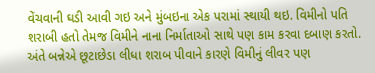વેંચવાની ઘડી આવી ગઇ અને મુંબઇના એક પરામાં સ્થાયી થઇ. વિમીનો પતિ શરાબી હતો તેમજ વિમીને નાના નિર્માતાઓ સાથે પણ કામ કરવા દબાણ કરતો. અંતે બન્નેએ છૂટાછેડા લીધા શરાબ પીવાને કારણે વિમીનું લીવર પણ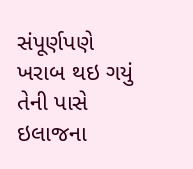સંપૂર્ણપણે ખરાબ થઇ ગયું તેની પાસે ઇલાજના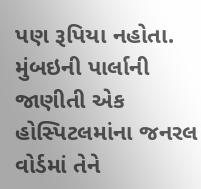પણ રૂપિયા નહોતા. મુંબઇની પાર્લાની જાણીતી એક હોસ્પિટલમાંના જનરલ વોર્ડમાં તેને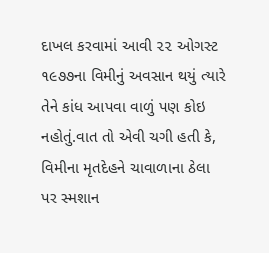દાખલ કરવામાં આવી ૨૨ ઓગસ્ટ ૧૯૭૭ના વિમીનું અવસાન થયું ત્યારે તેને કાંધ આપવા વાળું પણ કોઇ નહોતું.વાત તો એવી ચગી હતી કે, વિમીના મૃતદેહને ચાવાળાના ઠેલા પર સ્મશાન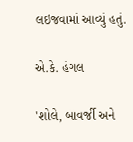લઇજવામાં આવ્યું હતું.

એ.કે. હંગલ

'શોલે, બાવર્જી અને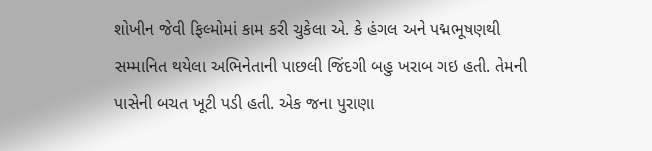શોખીન જેવી ફિલ્મોમાં કામ કરી ચુકેલા એ. કે હંગલ અને પદ્મભૂષણથી સમ્માનિત થયેલા અભિનેતાની પાછલી જિંદગી બહુ ખરાબ ગઇ હતી. તેમની પાસેની બચત ખૂટી પડી હતી. એક જના પુરાણા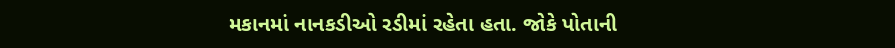મકાનમાં નાનકડીઓ રડીમાં રહેતા હતા. જોકે પોતાની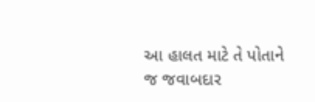આ હાલત માટે તે પોતાને જ જવાબદાર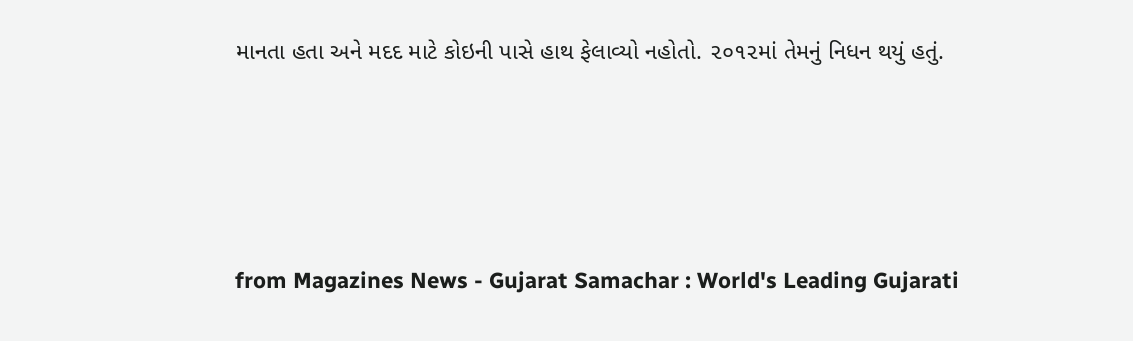માનતા હતા અને મદદ માટે કોઇની પાસે હાથ ફેલાવ્યો નહોતો. ૨૦૧૨માં તેમનું નિધન થયું હતું.




from Magazines News - Gujarat Samachar : World's Leading Gujarati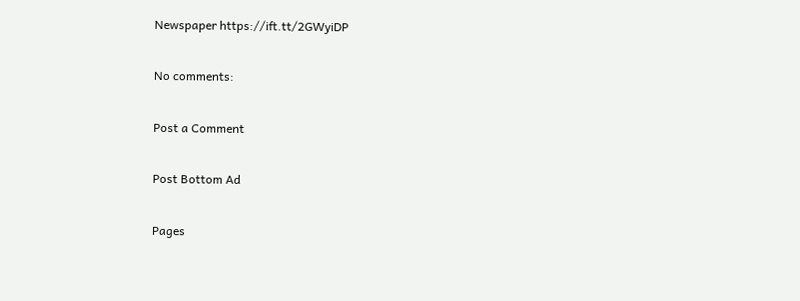Newspaper https://ift.tt/2GWyiDP

No comments:

Post a Comment

Post Bottom Ad

Pages